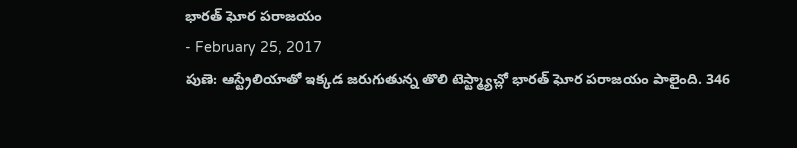భారత్ ఘోర పరాజయం
- February 25, 2017
పుణె: ఆస్ట్రేలియాతో ఇక్కడ జరుగుతున్న తొలి టెస్ట్మ్యాచ్లో భారత్ ఘోర పరాజయం పాలైంది. 346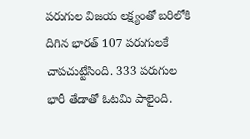పరుగుల విజయ లక్ష్యంతో బరిలోకి దిగిన భారత్ 107 పరుగులకే చాపచుట్టేసింది. 333 పరుగుల భారీ తేడాతో ఓటమి పాలైంది.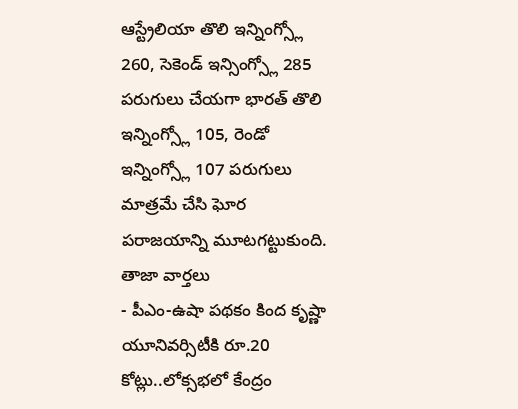ఆస్ట్రేలియా తొలి ఇన్నింగ్స్లో 260, సెకెండ్ ఇన్సింగ్స్లో 285 పరుగులు చేయగా భారత్ తొలి ఇన్నింగ్స్లో 105, రెండో ఇన్నింగ్స్లో 107 పరుగులు మాత్రమే చేసి ఘోర పరాజయాన్ని మూటగట్టుకుంది.
తాజా వార్తలు
- పీఎం-ఉషా పథకం కింద కృష్ణా యూనివర్సిటీకి రూ.20 కోట్లు..లోక్సభలో కేంద్రం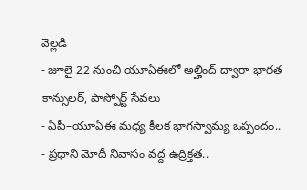వెల్లడి
- జూలై 22 నుంచి యూఏఈలో అల్హింద్ ద్వారా భారత కాన్సులర్, పాస్పోర్ట్ సేవలు
- ఏపీ–యూఏఈ మధ్య కీలక భాగస్వామ్య ఒప్పందం..
- ప్రధాని మోదీ నివాసం వద్ద ఉద్రిక్తత..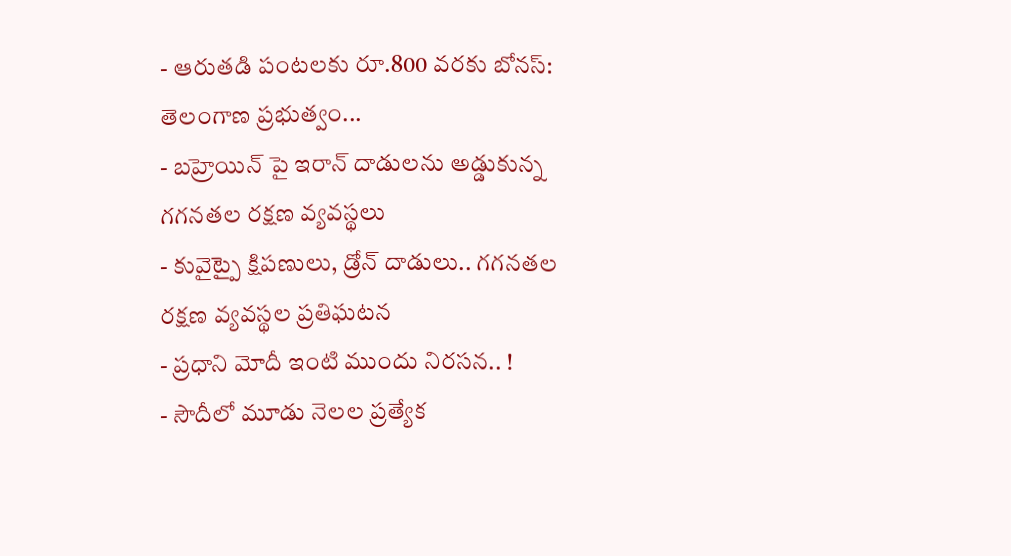- ఆరుతడి పంటలకు రూ.800 వరకు బోనస్: తెలంగాణ ప్రభుత్వం...
- బహ్రెయిన్ పై ఇరాన్ దాడులను అడ్డుకున్న గగనతల రక్షణ వ్యవస్థలు
- కువైట్పై క్షిపణులు, డ్రోన్ దాడులు.. గగనతల రక్షణ వ్యవస్థల ప్రతిఘటన
- ప్రధాని మోదీ ఇంటి ముందు నిరసన.. !
- సౌదీలో మూడు నెలల ప్రత్యేక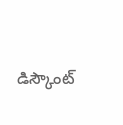డిస్కౌంట్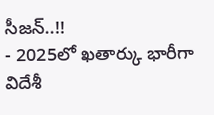సీజన్..!!
- 2025లో ఖతార్కు భారీగా విదేశీ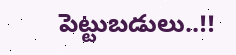పెట్టుబడులు..!!